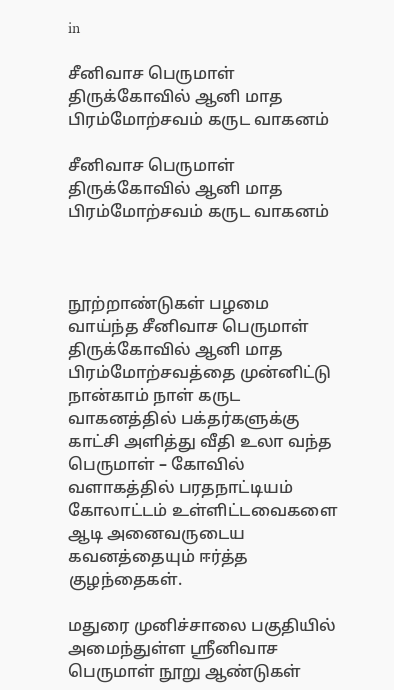in

சீனிவாச பெருமாள் திருக்கோவில் ஆனி மாத பிரம்மோற்சவம் கருட வாகனம்

சீனிவாச பெருமாள் திருக்கோவில் ஆனி மாத பிரம்மோற்சவம் கருட வாகனம்



நூற்றாண்டுகள் பழமை வாய்ந்த சீனிவாச பெருமாள் திருக்கோவில் ஆனி மாத பிரம்மோற்சவத்தை முன்னிட்டு நான்காம் நாள் கருட வாகனத்தில் பக்தர்களுக்கு காட்சி அளித்து வீதி உலா வந்த பெருமாள் – கோவில் வளாகத்தில் பரதநாட்டியம் கோலாட்டம் உள்ளிட்டவைகளை ஆடி அனைவருடைய கவனத்தையும் ஈர்த்த குழந்தைகள்.

மதுரை முனிச்சாலை பகுதியில் அமைந்துள்ள ஸ்ரீனிவாச பெருமாள் நூறு ஆண்டுகள்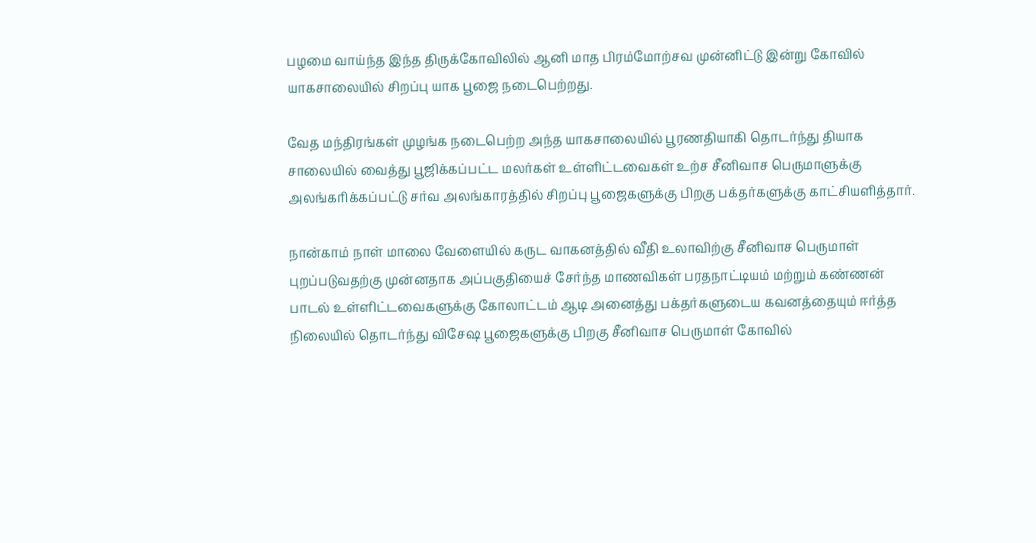பழமை வாய்ந்த இந்த திருக்கோவிலில் ஆனி மாத பிரம்மோற்சவ முன்னிட்டு இன்று கோவில் யாகசாலையில் சிறப்பு யாக பூஜை நடைபெற்றது.

வேத மந்திரங்கள் முழங்க நடைபெற்ற அந்த யாகசாலையில் பூரணதியாகி தொடர்ந்து தியாக சாலையில் வைத்து பூஜிக்கப்பட்ட மலர்கள் உள்ளிட்டவைகள் உற்ச சீனிவாச பெருமாளுக்கு அலங்கரிக்கப்பட்டு சர்வ அலங்காரத்தில் சிறப்பு பூஜைகளுக்கு பிறகு பக்தர்களுக்கு காட்சியளித்தார்.

நான்காம் நாள் மாலை வேளையில் கருட வாகனத்தில் வீதி உலாவிற்கு சீனிவாச பெருமாள் புறப்படுவதற்கு முன்னதாக அப்பகுதியைச் சேர்ந்த மாணவிகள் பரதநாட்டியம் மற்றும் கண்ணன் பாடல் உள்ளிட்டவைகளுக்கு கோலாட்டம் ஆடி அனைத்து பக்தர்களுடைய கவனத்தையும் ஈர்த்த நிலையில் தொடர்ந்து விசேஷ பூஜைகளுக்கு பிறகு சீனிவாச பெருமாள் கோவில்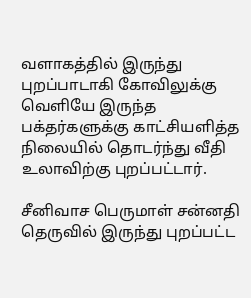வளாகத்தில் இருந்து புறப்பாடாகி கோவிலுக்கு வெளியே இருந்த பக்தர்களுக்கு காட்சியளித்த நிலையில் தொடர்ந்து வீதி உலாவிற்கு புறப்பட்டார்.

சீனிவாச பெருமாள் சன்னதி தெருவில் இருந்து புறப்பட்ட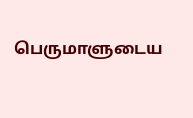பெருமாளுடைய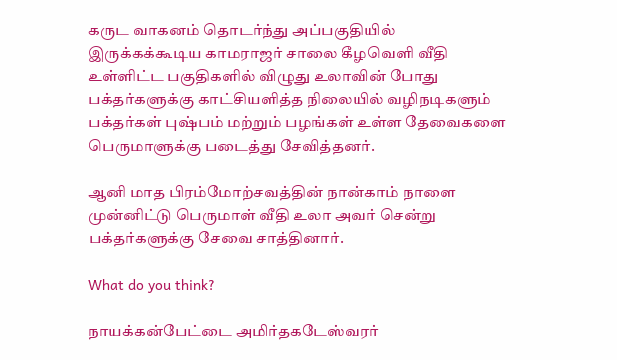கருட வாகனம் தொடர்ந்து அப்பகுதியில் இருக்கக்கூடிய காமராஜர் சாலை கீழவெளி வீதி உள்ளிட்ட பகுதிகளில் விழுது உலாவின் போது பக்தர்களுக்கு காட்சியளித்த நிலையில் வழிநடிகளும் பக்தர்கள் புஷ்பம் மற்றும் பழங்கள் உள்ள தேவைகளை பெருமாளுக்கு படைத்து சேவித்தனர்.

ஆனி மாத பிரம்மோற்சவத்தின் நான்காம் நாளை முன்னிட்டு பெருமாள் வீதி உலா அவர் சென்று பக்தர்களுக்கு சேவை சாத்தினார்.

What do you think?

நாயக்கன்பேட்டை அமிர்தகடேஸ்வரர்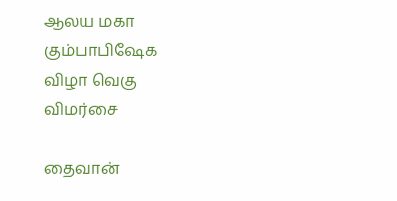ஆலய மகா கும்பாபிஷேக விழா வெகு விமர்சை

தைவான்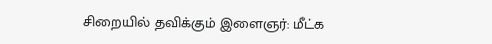சிறையில் தவிக்கும் இளைஞர்: மீட்க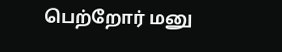பெற்றோர் மனு